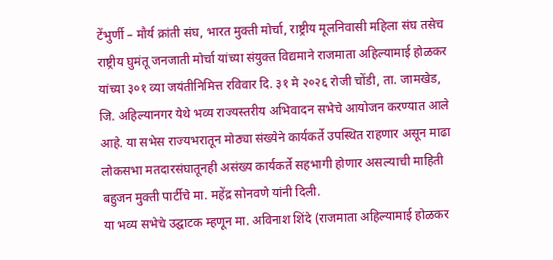टेंभुर्णी – मौर्य क्रांती संघ, भारत मुक्ती मोर्चा, राष्ट्रीय मूलनिवासी महिला संघ तसेच राष्ट्रीय घुमंतू जनजाती मोर्चा यांच्या संयुक्त विद्यमाने राजमाता अहिल्यामाई होळकर यांच्या ३०१ व्या जयंतीनिमित्त रविवार दि. ३१ मे २०२६ रोजी चोंडी, ता. जामखेड, जि. अहिल्यानगर येथे भव्य राज्यस्तरीय अभिवादन सभेचे आयोजन करण्यात आले आहे. या सभेस राज्यभरातून मोठ्या संख्येने कार्यकर्ते उपस्थित राहणार असून माढा लोकसभा मतदारसंघातूनही असंख्य कार्यकर्ते सहभागी होणार असल्याची माहिती बहुजन मुक्ती पार्टीचे मा. महेंद्र सोनवणे यांनी दिली.
या भव्य सभेचे उद्घाटक म्हणून मा. अविनाश शिंदे (राजमाता अहिल्यामाई होळकर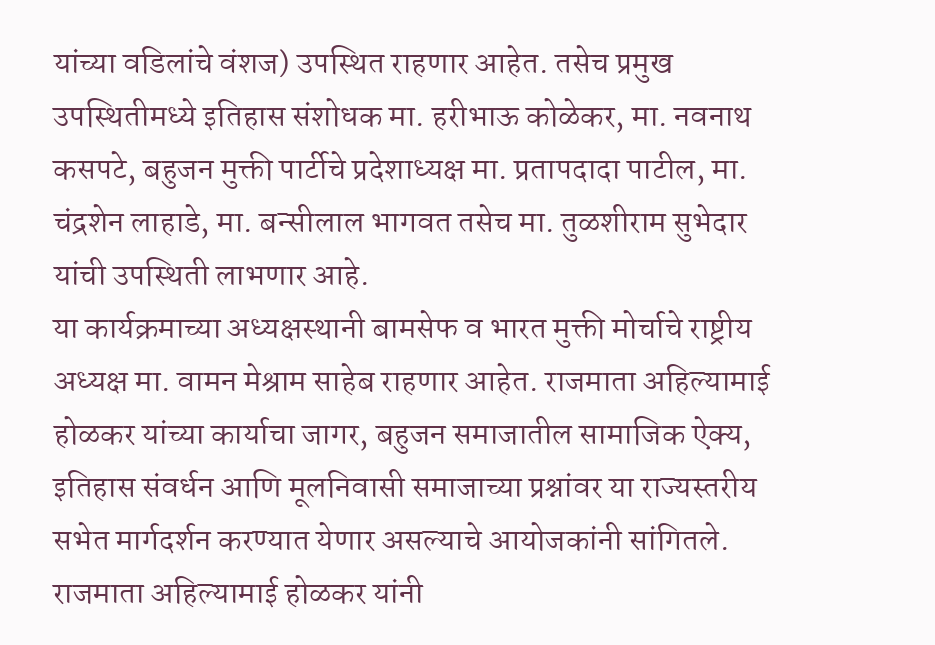यांच्या वडिलांचे वंशज) उपस्थित राहणार आहेत. तसेच प्रमुख उपस्थितीमध्ये इतिहास संशोधक मा. हरीभाऊ कोळेकर, मा. नवनाथ कसपटे, बहुजन मुक्ती पार्टीचे प्रदेशाध्यक्ष मा. प्रतापदादा पाटील, मा. चंद्रशेन लाहाडे, मा. बन्सीलाल भागवत तसेच मा. तुळशीराम सुभेदार यांची उपस्थिती लाभणार आहे.
या कार्यक्रमाच्या अध्यक्षस्थानी बामसेफ व भारत मुक्ती मोर्चाचे राष्ट्रीय अध्यक्ष मा. वामन मेश्राम साहेब राहणार आहेत. राजमाता अहिल्यामाई होळकर यांच्या कार्याचा जागर, बहुजन समाजातील सामाजिक ऐक्य, इतिहास संवर्धन आणि मूलनिवासी समाजाच्या प्रश्नांवर या राज्यस्तरीय सभेत मार्गदर्शन करण्यात येणार असल्याचे आयोजकांनी सांगितले.
राजमाता अहिल्यामाई होळकर यांनी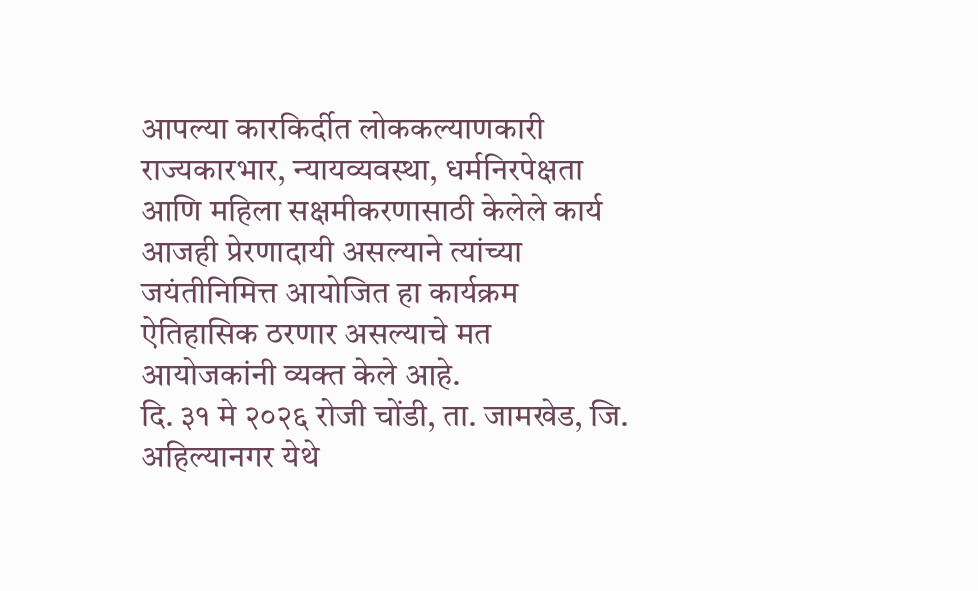आपल्या कारकिर्दीत लोककल्याणकारी राज्यकारभार, न्यायव्यवस्था, धर्मनिरपेक्षता आणि महिला सक्षमीकरणासाठी केलेले कार्य आजही प्रेरणादायी असल्याने त्यांच्या जयंतीनिमित्त आयोजित हा कार्यक्रम ऐतिहासिक ठरणार असल्याचे मत आयोजकांनी व्यक्त केले आहे.
दि. ३१ मे २०२६ रोजी चोंडी, ता. जामखेड, जि. अहिल्यानगर येथे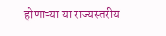होणाऱ्या या राज्यस्तरीय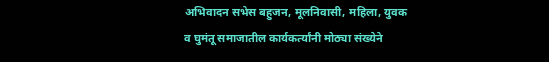अभिवादन सभेस बहुजन, मूलनिवासी, महिला, युवक व घुमंतू समाजातील कार्यकर्त्यांनी मोठ्या संख्येने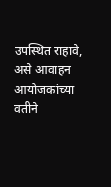उपस्थित राहावे, असे आवाहन आयोजकांच्या वतीने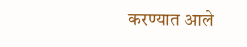करण्यात आले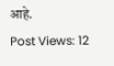आहे.
Post Views: 12